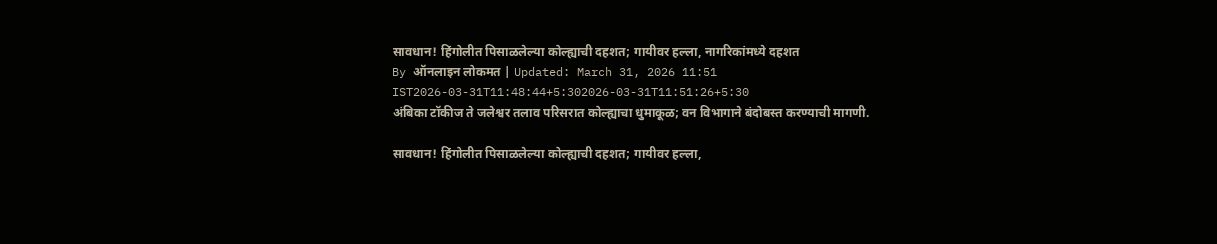सावधान! हिंगोलीत पिसाळलेल्या कोल्ह्याची दहशत; गायीवर हल्ला, नागरिकांमध्ये दहशत
By ऑनलाइन लोकमत | Updated: March 31, 2026 11:51 IST2026-03-31T11:48:44+5:302026-03-31T11:51:26+5:30
अंबिका टॉकीज ते जलेश्वर तलाव परिसरात कोल्ह्याचा धुमाकूळ; वन विभागाने बंदोबस्त करण्याची मागणी.

सावधान! हिंगोलीत पिसाळलेल्या कोल्ह्याची दहशत; गायीवर हल्ला,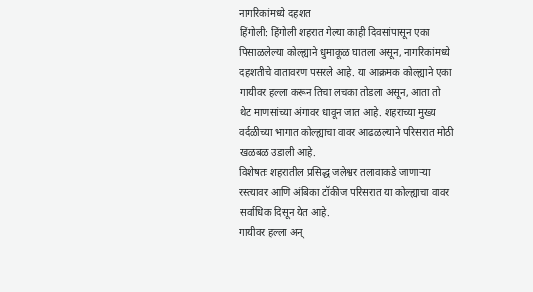नागरिकांमध्ये दहशत
हिंगोली: हिंगोली शहरात गेल्या काही दिवसांपासून एका पिसाळलेल्या कोल्ह्याने धुमाकूळ घातला असून, नागरिकांमध्ये दहशतीचे वातावरण पसरले आहे. या आक्रमक कोल्ह्याने एका गायीवर हल्ला करून तिचा लचका तोडला असून, आता तो थेट माणसांच्या अंगावर धावून जात आहे. शहराच्या मुख्य वर्दळीच्या भागात कोल्ह्याचा वावर आढळल्याने परिसरात मोठी खळबळ उडाली आहे.
विशेषतः शहरातील प्रसिद्ध जलेश्वर तलावाकडे जाणाऱ्या रस्त्यावर आणि अंबिका टॉकीज परिसरात या कोल्ह्याचा वावर सर्वाधिक दिसून येत आहे.
गायीवर हल्ला अन्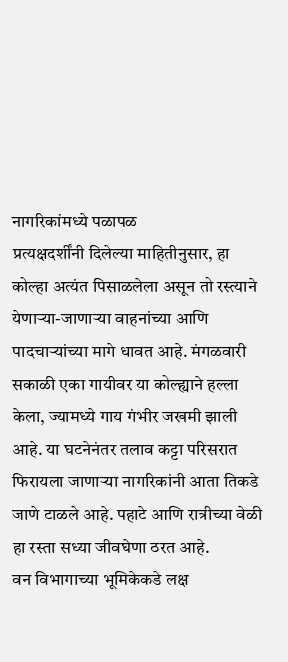नागरिकांमध्ये पळापळ
प्रत्यक्षदर्शींनी दिलेल्या माहितीनुसार, हा कोल्हा अत्यंत पिसाळलेला असून तो रस्त्याने येणाऱ्या-जाणाऱ्या वाहनांच्या आणि पादचाऱ्यांच्या मागे धावत आहे. मंगळवारी सकाळी एका गायीवर या कोल्ह्याने हल्ला केला, ज्यामध्ये गाय गंभीर जखमी झाली आहे. या घटनेनंतर तलाव कट्टा परिसरात फिरायला जाणाऱ्या नागरिकांनी आता तिकडे जाणे टाळले आहे. पहाटे आणि रात्रीच्या वेळी हा रस्ता सध्या जीवघेणा ठरत आहे.
वन विभागाच्या भूमिकेकडे लक्ष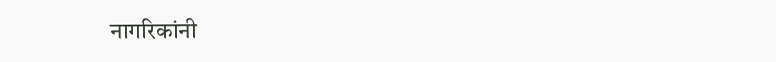नागरिकांनी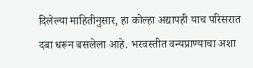दिलेल्या माहितीनुसार, हा कोल्हा अद्यापही याच परिसरात दबा धरून बसलेला आहे. भरवस्तीत वन्यप्राण्याचा अशा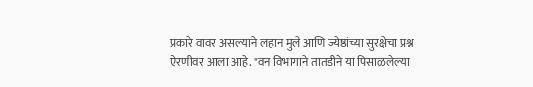प्रकारे वावर असल्याने लहान मुले आणि ज्येष्ठांच्या सुरक्षेचा प्रश्न ऐरणीवर आला आहे. "वन विभागाने तातडीने या पिसाळलेल्या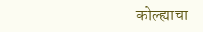कोल्ह्याचा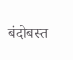बंदोबस्त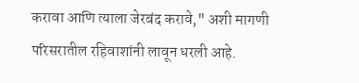करावा आणि त्याला जेरबंद करावे," अशी मागणी परिसरातील रहिवाशांनी लावून धरली आहे.